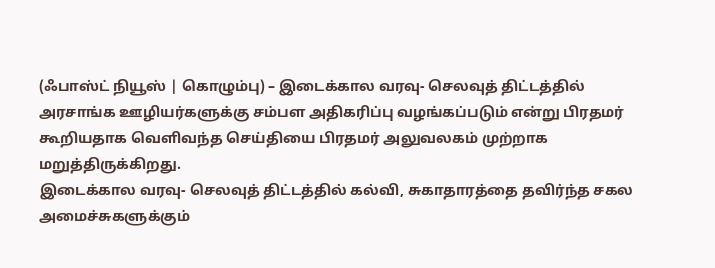(ஃபாஸ்ட் நியூஸ் | கொழும்பு) – இடைக்கால வரவு- செலவுத் திட்டத்தில் அரசாங்க ஊழியர்களுக்கு சம்பள அதிகரிப்பு வழங்கப்படும் என்று பிரதமர் கூறியதாக வெளிவந்த செய்தியை பிரதமர் அலுவலகம் முற்றாக மறுத்திருக்கிறது.
இடைக்கால வரவு- செலவுத் திட்டத்தில் கல்வி, சுகாதாரத்தை தவிர்ந்த சகல அமைச்சுகளுக்கும்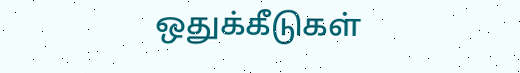ஒதுக்கீடுகள்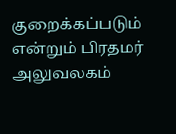குறைக்கப்படும் என்றும் பிரதமர் அலுவலகம்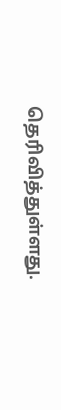தெரிவித்துள்ளது.